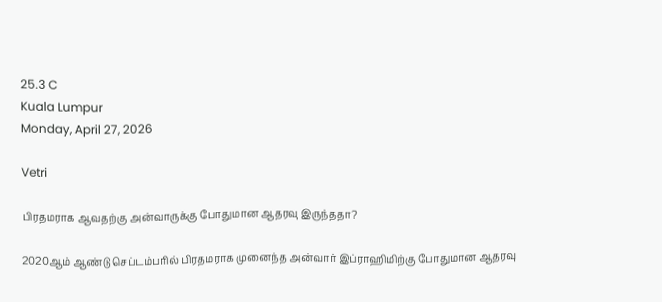25.3 C
Kuala Lumpur
Monday, April 27, 2026

Vetri

பிரதமராக ஆவதற்கு அன்வாருக்கு போதுமான ஆதரவு இருந்ததா?

2020ஆம் ஆண்டு செப்டம்பரில் பிரதமராக முனைந்த அன்வார் இப்ராஹிமிற்கு போதுமான ஆதரவு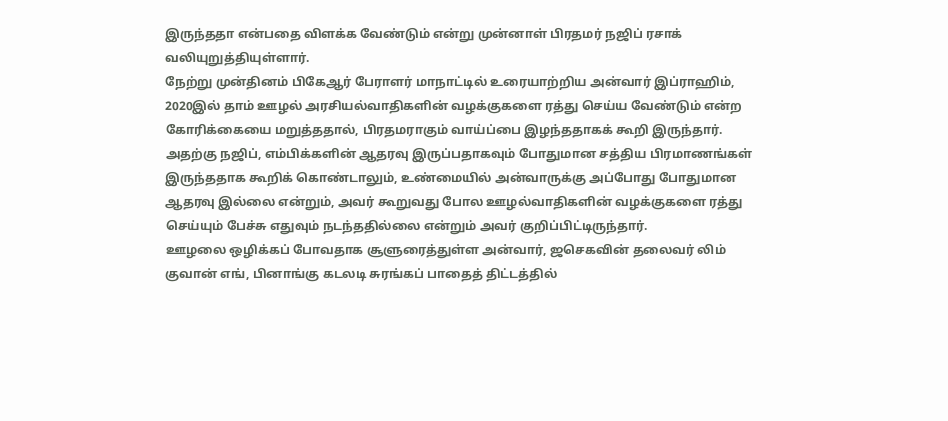இருந்ததா என்பதை விளக்க வேண்டும் என்று முன்னாள் பிரதமர் நஜிப் ரசாக் வலியுறுத்தியுள்ளார்.
நேற்று முன்தினம் பிகேஆர் பேராளர் மாநாட்டில் உரையாற்றிய அன்வார் இப்ராஹிம், 2020இல் தாம் ஊழல் அரசியல்வாதிகளின் வழக்குகளை ரத்து செய்ய வேண்டும் என்ற கோரிக்கையை மறுத்ததால், பிரதமராகும் வாய்ப்பை இழந்ததாகக் கூறி இருந்தார்.
அதற்கு நஜிப், எம்பிக்களின் ஆதரவு இருப்பதாகவும் போதுமான சத்திய பிரமாணங்கள் இருந்ததாக கூறிக் கொண்டாலும், உண்மையில் அன்வாருக்கு அப்போது போதுமான ஆதரவு இல்லை என்றும், அவர் கூறுவது போல ஊழல்வாதிகளின் வழக்குகளை ரத்து செய்யும் பேச்சு எதுவும் நடந்ததில்லை என்றும் அவர் குறிப்பிட்டிருந்தார்.
ஊழலை ஒழிக்கப் போவதாக சூளுரைத்துள்ள அன்வார், ஜசெகவின் தலைவர் லிம் குவான் எங், பினாங்கு கடலடி சுரங்கப் பாதைத் திட்டத்தில்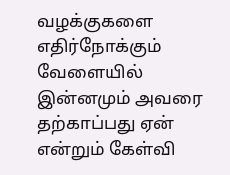வழக்குகளை எதிர்நோக்கும் வேளையில் இன்னமும் அவரை தற்காப்பது ஏன் என்றும் கேள்வி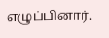எழுப்பினார்.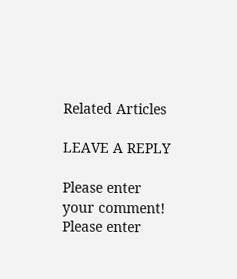Related Articles

LEAVE A REPLY

Please enter your comment!
Please enter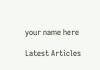your name here

Latest Articles